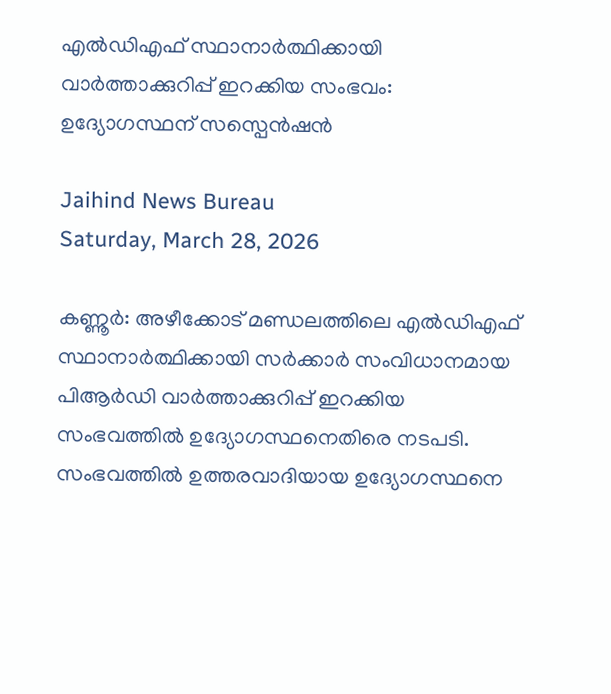എല്‍ഡിഎഫ് സ്ഥാനാര്‍ത്ഥിക്കായി വാര്‍ത്താക്കുറിപ്പ് ഇറക്കിയ സംഭവം: ഉദ്യോഗസ്ഥന് സസ്പെന്‍ഷന്‍

Jaihind News Bureau
Saturday, March 28, 2026

കണ്ണൂര്‍: അഴീക്കോട് മണ്ഡലത്തിലെ എല്‍ഡിഎഫ് സ്ഥാനാര്‍ത്ഥിക്കായി സര്‍ക്കാര്‍ സംവിധാനമായ പിആര്‍ഡി വാര്‍ത്താക്കുറിപ്പ് ഇറക്കിയ സംഭവത്തില്‍ ഉദ്യോഗസ്ഥനെതിരെ നടപടി. സംഭവത്തില്‍ ഉത്തരവാദിയായ ഉദ്യോഗസ്ഥനെ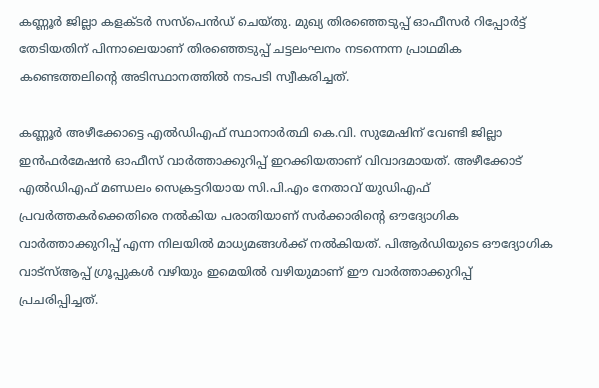കണ്ണൂര്‍ ജില്ലാ കളക്ടര്‍ സസ്പെന്‍ഡ് ചെയ്തു. മുഖ്യ തിരഞ്ഞെടുപ്പ് ഓഫീസര്‍ റിപ്പോര്‍ട്ട് തേടിയതിന് പിന്നാലെയാണ് തിരഞ്ഞെടുപ്പ് ചട്ടലംഘനം നടന്നെന്ന പ്രാഥമിക കണ്ടെത്തലിന്റെ അടിസ്ഥാനത്തില്‍ നടപടി സ്വീകരിച്ചത്.

കണ്ണൂര്‍ അഴീക്കോട്ടെ എല്‍ഡിഎഫ് സ്ഥാനാര്‍ത്ഥി കെ.വി. സുമേഷിന് വേണ്ടി ജില്ലാ ഇന്‍ഫര്‍മേഷന്‍ ഓഫീസ് വാര്‍ത്താക്കുറിപ്പ് ഇറക്കിയതാണ് വിവാദമായത്. അഴീക്കോട് എല്‍ഡിഎഫ് മണ്ഡലം സെക്രട്ടറിയായ സി.പി.എം നേതാവ് യുഡിഎഫ് പ്രവര്‍ത്തകര്‍ക്കെതിരെ നല്‍കിയ പരാതിയാണ് സര്‍ക്കാരിന്റെ ഔദ്യോഗിക വാര്‍ത്താക്കുറിപ്പ് എന്ന നിലയില്‍ മാധ്യമങ്ങള്‍ക്ക് നല്‍കിയത്. പിആര്‍ഡിയുടെ ഔദ്യോഗിക വാട്‌സ്ആപ്പ് ഗ്രൂപ്പുകള്‍ വഴിയും ഇമെയില്‍ വഴിയുമാണ് ഈ വാര്‍ത്താക്കുറിപ്പ് പ്രചരിപ്പിച്ചത്.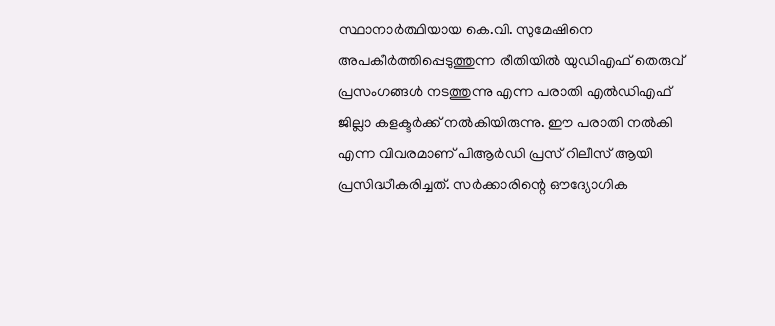സ്ഥാനാര്‍ത്ഥിയായ കെ.വി. സുമേഷിനെ അപകീര്‍ത്തിപ്പെടുത്തുന്ന രീതിയില്‍ യുഡിഎഫ് തെരുവ് പ്രസംഗങ്ങള്‍ നടത്തുന്നു എന്ന പരാതി എല്‍ഡിഎഫ് ജില്ലാ കളക്ടര്‍ക്ക് നല്‍കിയിരുന്നു. ഈ പരാതി നല്‍കി എന്ന വിവരമാണ് പിആര്‍ഡി പ്രസ് റിലീസ് ആയി പ്രസിദ്ധീകരിച്ചത്. സര്‍ക്കാരിന്റെ ഔദ്യോഗിക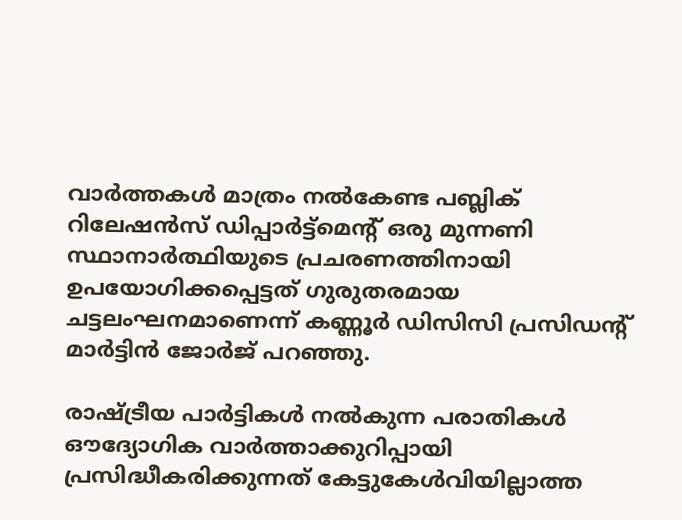വാര്‍ത്തകള്‍ മാത്രം നല്‍കേണ്ട പബ്ലിക് റിലേഷന്‍സ് ഡിപ്പാര്‍ട്ട്‌മെന്റ് ഒരു മുന്നണി സ്ഥാനാര്‍ത്ഥിയുടെ പ്രചരണത്തിനായി ഉപയോഗിക്കപ്പെട്ടത് ഗുരുതരമായ ചട്ടലംഘനമാണെന്ന് കണ്ണൂര്‍ ഡിസിസി പ്രസിഡന്റ് മാര്‍ട്ടിന്‍ ജോര്‍ജ് പറഞ്ഞു.

രാഷ്ട്രീയ പാര്‍ട്ടികള്‍ നല്‍കുന്ന പരാതികള്‍ ഔദ്യോഗിക വാര്‍ത്താക്കുറിപ്പായി പ്രസിദ്ധീകരിക്കുന്നത് കേട്ടുകേള്‍വിയില്ലാത്ത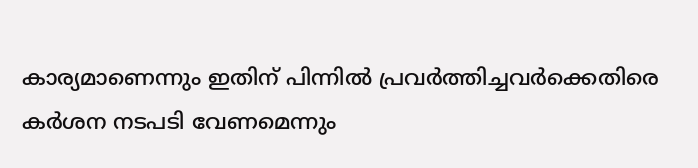കാര്യമാണെന്നും ഇതിന് പിന്നില്‍ പ്രവര്‍ത്തിച്ചവര്‍ക്കെതിരെ കര്‍ശന നടപടി വേണമെന്നും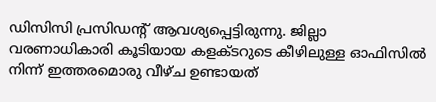ഡിസിസി പ്രസിഡന്റ് ആവശ്യപ്പെട്ടിരുന്നു. ജില്ലാ വരണാധികാരി കൂടിയായ കളക്ടറുടെ കീഴിലുള്ള ഓഫിസില്‍ നിന്ന് ഇത്തരമൊരു വീഴ്ച ഉണ്ടായത്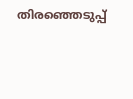തിരഞ്ഞെടുപ്പ്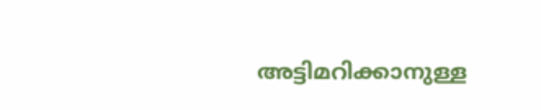അട്ടിമറിക്കാനുള്ള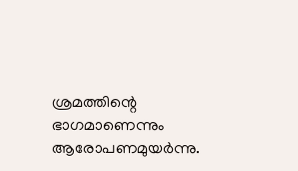ശ്രമത്തിന്റെ ഭാഗമാണെന്നും ആരോപണമുയര്‍ന്നു.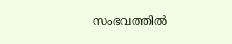സംഭവത്തില്‍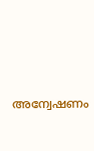അന്വേഷണം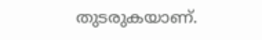തുടരുകയാണ്.